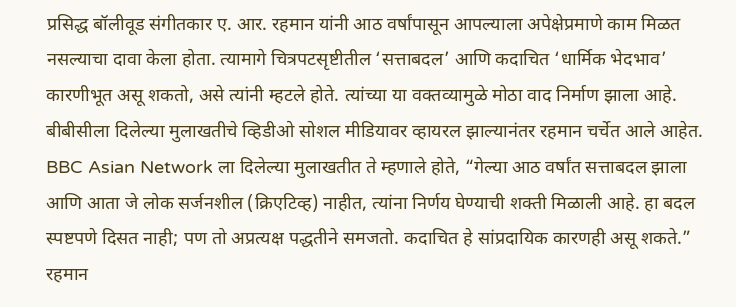प्रसिद्ध बॉलीवूड संगीतकार ए. आर. रहमान यांनी आठ वर्षांपासून आपल्याला अपेक्षेप्रमाणे काम मिळत नसल्याचा दावा केला होता. त्यामागे चित्रपटसृष्टीतील ‘सत्ताबदल’ आणि कदाचित ‘धार्मिक भेदभाव’ कारणीभूत असू शकतो, असे त्यांनी म्हटले होते. त्यांच्या या वक्तव्यामुळे मोठा वाद निर्माण झाला आहे. बीबीसीला दिलेल्या मुलाखतीचे व्हिडीओ सोशल मीडियावर व्हायरल झाल्यानंतर रहमान चर्चेत आले आहेत.
BBC Asian Network ला दिलेल्या मुलाखतीत ते म्हणाले होते, “गेल्या आठ वर्षांत सत्ताबदल झाला आणि आता जे लोक सर्जनशील (क्रिएटिव्ह) नाहीत, त्यांना निर्णय घेण्याची शक्ती मिळाली आहे. हा बदल स्पष्टपणे दिसत नाही; पण तो अप्रत्यक्ष पद्धतीने समजतो. कदाचित हे सांप्रदायिक कारणही असू शकते.”
रहमान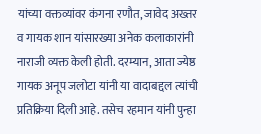यांच्या वक्तव्यांवर कंगना रणौत, जावेद अख्तर व गायक शान यांसारख्या अनेक कलाकारांनी नाराजी व्यक्त केली होती. दरम्यान, आता ज्येष्ठ गायक अनूप जलोटा यांनी या वादाबद्दल त्यांची प्रतिक्रिया दिली आहे. तसेच रहमान यांनी पुन्हा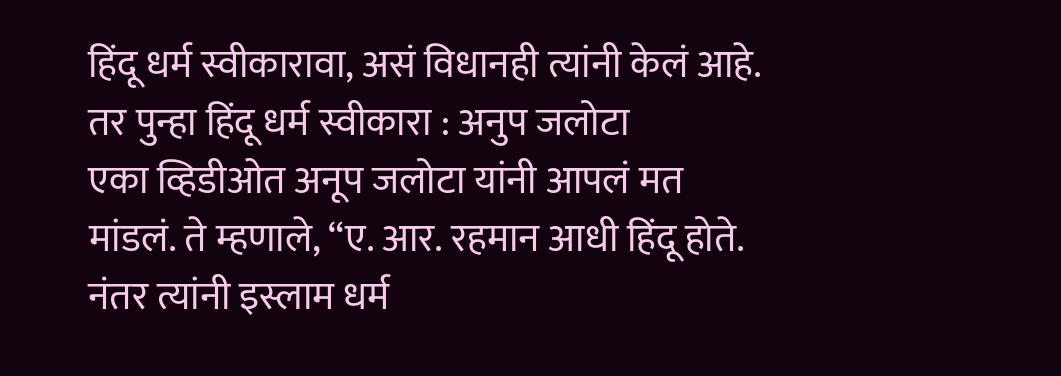हिंदू धर्म स्वीकारावा, असं विधानही त्यांनी केलं आहे.
तर पुन्हा हिंदू धर्म स्वीकारा : अनुप जलोटा
एका व्हिडीओत अनूप जलोटा यांनी आपलं मत मांडलं. ते म्हणाले, “ए. आर. रहमान आधी हिंदू होते. नंतर त्यांनी इस्लाम धर्म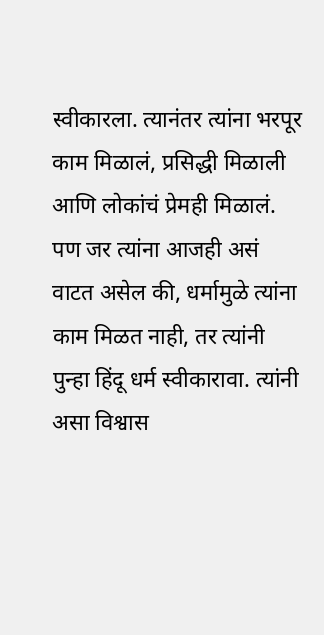स्वीकारला. त्यानंतर त्यांना भरपूर काम मिळालं, प्रसिद्धी मिळाली आणि लोकांचं प्रेमही मिळालं. पण जर त्यांना आजही असं वाटत असेल की, धर्मामुळे त्यांना काम मिळत नाही, तर त्यांनी पुन्हा हिंदू धर्म स्वीकारावा. त्यांनी असा विश्वास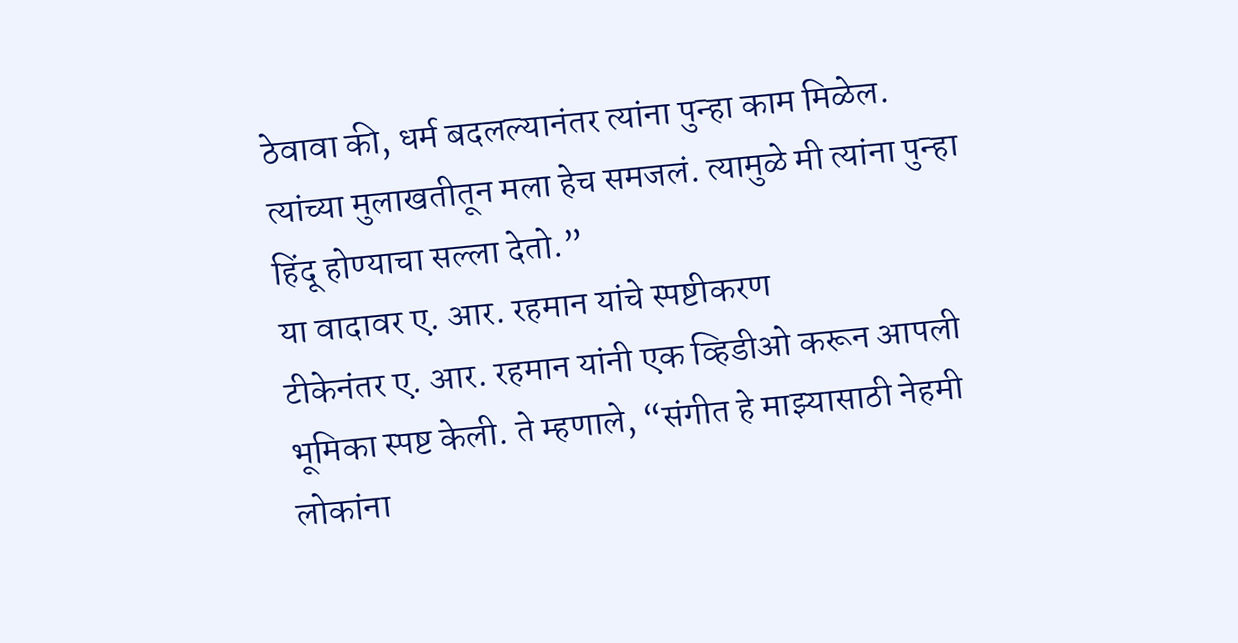ठेवावा की, धर्म बदलल्यानंतर त्यांना पुन्हा काम मिळेल. त्यांच्या मुलाखतीतून मला हेच समजलं. त्यामुळे मी त्यांना पुन्हा हिंदू होण्याचा सल्ला देतो.”
या वादावर ए. आर. रहमान यांचे स्पष्टीकरण
टीकेनंतर ए. आर. रहमान यांनी एक व्हिडीओ करून आपली भूमिका स्पष्ट केली. ते म्हणाले, “संगीत हे माझ्यासाठी नेहमी लोकांना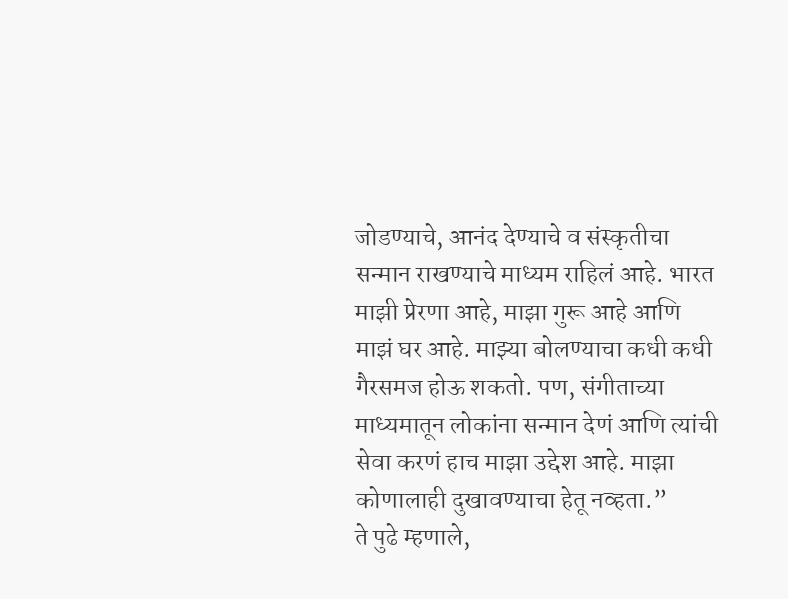जोडण्याचे, आनंद देण्याचे व संस्कृतीचा सन्मान राखण्याचे माध्यम राहिलं आहे. भारत माझी प्रेरणा आहे, माझा गुरू आहे आणि माझं घर आहे. माझ्या बोलण्याचा कधी कधी गैरसमज होऊ शकतो. पण, संगीताच्या माध्यमातून लोकांना सन्मान देणं आणि त्यांची सेवा करणं हाच माझा उद्देश आहे. माझा कोणालाही दुखावण्याचा हेतू नव्हता.”
ते पुढे म्हणाले,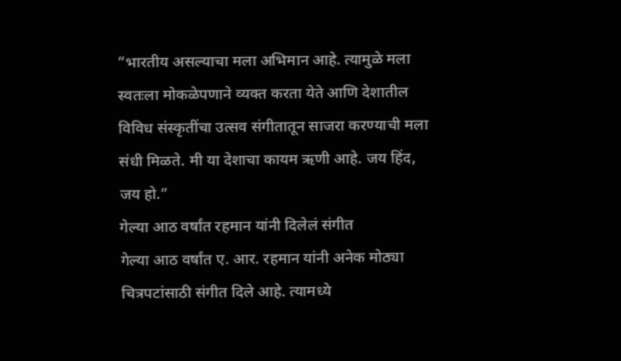”भारतीय असल्याचा मला अभिमान आहे. त्यामुळे मला स्वतःला मोकळेपणाने व्यक्त करता येते आणि देशातील विविध संस्कृतींचा उत्सव संगीतातून साजरा करण्याची मला संधी मिळते. मी या देशाचा कायम ऋणी आहे. जय हिंद, जय हो.”
गेल्या आठ वर्षांत रहमान यांनी दिलेलं संगीत
गेल्या आठ वर्षांत ए. आर. रहमान यांनी अनेक मोठ्या चित्रपटांसाठी संगीत दिले आहे. त्यामध्ये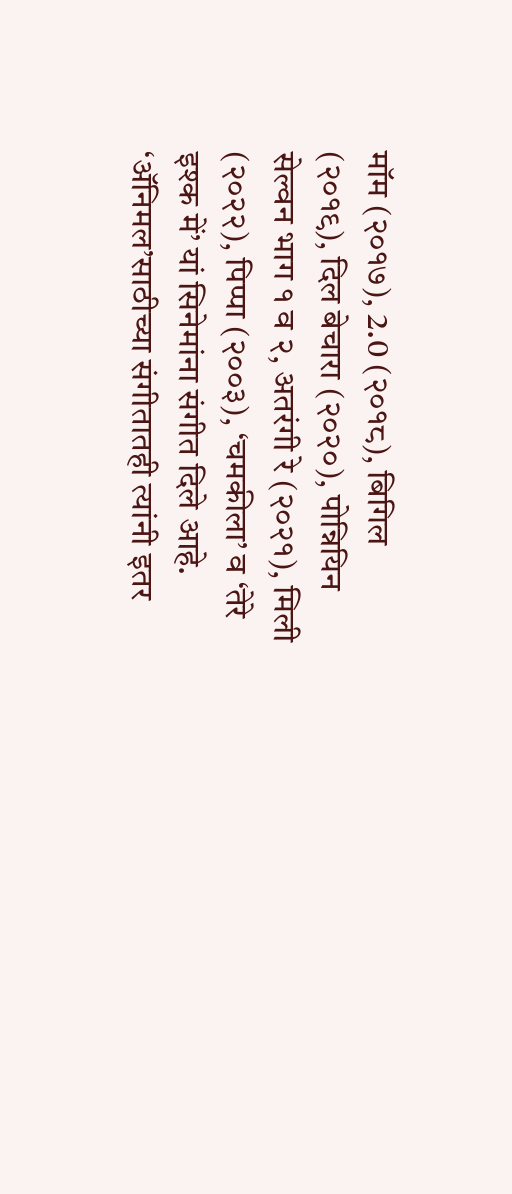मॉम (२०१७), 2.0 (२०१८), बिगिल (२०१९), दिल बेचारा (२०२०), पोन्नियिन सेल्वन भाग १ व २, अतरंगी रे (२०२१), मिली (२०२२), पिप्पा (२००३), ‘चमकीला’ व ‘तेरे इश्क में’ यां सिनेमांना संगीत दिले आहे. ‘ॲनिमल’साठीच्या संगीतातही त्यांनी इतर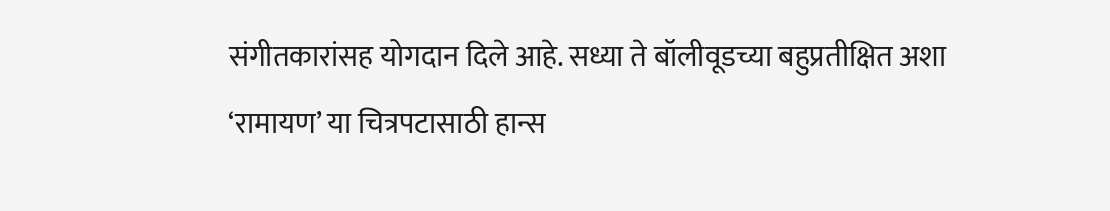संगीतकारांसह योगदान दिले आहे. सध्या ते बॉलीवूडच्या बहुप्रतीक्षित अशा ‘रामायण’ या चित्रपटासाठी हान्स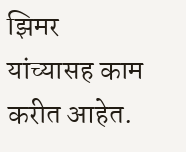झिमर यांच्यासह काम करीत आहेत.